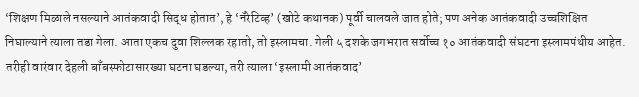‘शिक्षण मिळाले नसल्याने आतंकवादी सिद्ध होतात’, हे ‘नॅरेटिव्ह’ (खोटे कथानक) पूर्वी चालवले जात होते; पण अनेक आतंकवादी उच्चशिक्षित निघाल्याने त्याला तडा गेला. आता एकच दुवा शिल्लक रहातो, तो इस्लामचा. गेली ५ दशके जगभरात सर्वोच्च १० आतंकवादी संघटना इस्लामपंथीय आहेत. तरीही वारंवार देहली बाँबस्फोटासारख्या घटना घडल्या, तरी त्याला ‘इस्लामी आतंकवाद’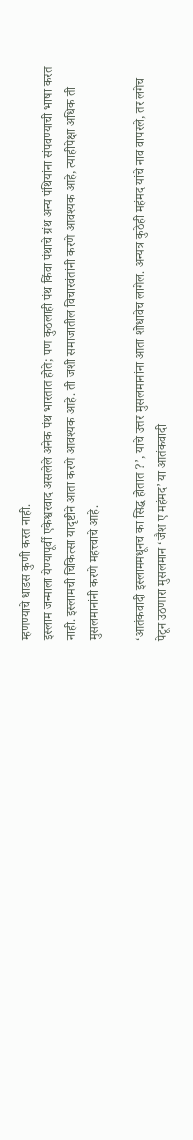म्हणण्याचे धाडस कुणी करत नाही.
इस्लाम जन्माला येण्यापूर्वी एकेश्वरवाद असलेले अनेक पंथ भारतात होते; पण कुठलाही पंथ किंवा पंथाचे ग्रंथ अन्य पंथियांना संपवण्याची भाषा करत नाही. इस्लामची चिकित्सा यादृष्टीने आता करणे आवश्यक आहे. ती जशी समाजातील विचारवंतांनी करणे आवश्यक आहे, त्याहीपेक्षा अधिक ती मुसलमानांनी करणे महत्त्वाचे आहे.

‘आतंकवादी इस्लाममधूनच का सिद्ध होतात ?’, याचे उत्तर मुसलमानांना आता शोधावेच लागेल. अन्यत्र कुठेही महंमद यांचे नाव वापरले, तर लगेच पेटून उठणारा मुसलमान ‘जैश ए महंमद’ या आतंकवादी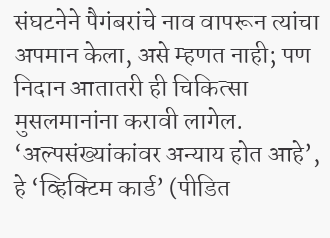संघटनेने पैगंबरांचे नाव वापरून त्यांचा अपमान केला, असे म्हणत नाही; पण निदान आतातरी ही चिकित्सा मुसलमानांना करावी लागेल. ‘अल्पसंख्यांकांवर अन्याय होत आहे’, हे ‘व्हिक्टिम कार्ड’ (पीडित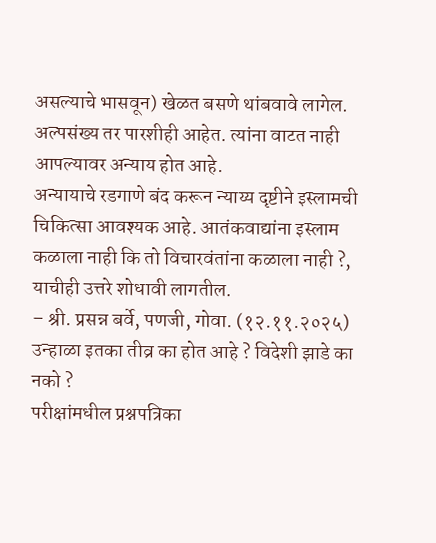असल्याचे भासवून) खेळत बसणे थांबवावे लागेल. अल्पसंख्य तर पारशीही आहेत. त्यांना वाटत नाही आपल्यावर अन्याय होत आहे.
अन्यायाचे रडगाणे बंद करून न्याय्य दृष्टीने इस्लामची चिकित्सा आवश्यक आहे. आतंकवाद्यांना इस्लाम कळाला नाही कि तो विचारवंतांना कळाला नाही ?, याचीही उत्तरे शोधावी लागतील.
– श्री. प्रसन्न बर्वे, पणजी, गोवा. (१२.११.२०२५)
उन्हाळा इतका तीव्र का होत आहे ? विदेशी झाडे का नको ?
परीक्षांमधील प्रश्नपत्रिका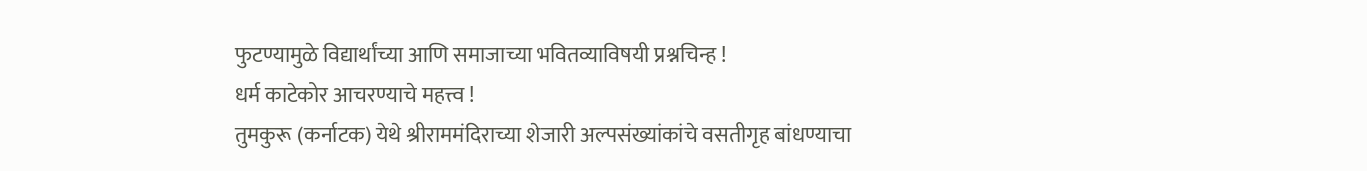फुटण्यामुळे विद्यार्थांच्या आणि समाजाच्या भवितव्याविषयी प्रश्नचिन्ह !
धर्म काटेकोर आचरण्याचे महत्त्व !
तुमकुरू (कर्नाटक) येथे श्रीराममंदिराच्या शेजारी अल्पसंख्यांकांचे वसतीगृह बांधण्याचा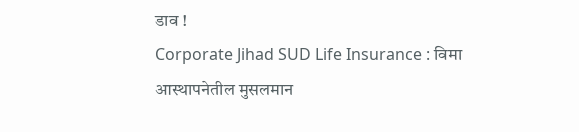डाव !
Corporate Jihad SUD Life Insurance : विमा आस्थापनेतील मुसलमान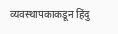व्यवस्थापकाकडून हिंदु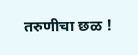तरुणीचा छळ !